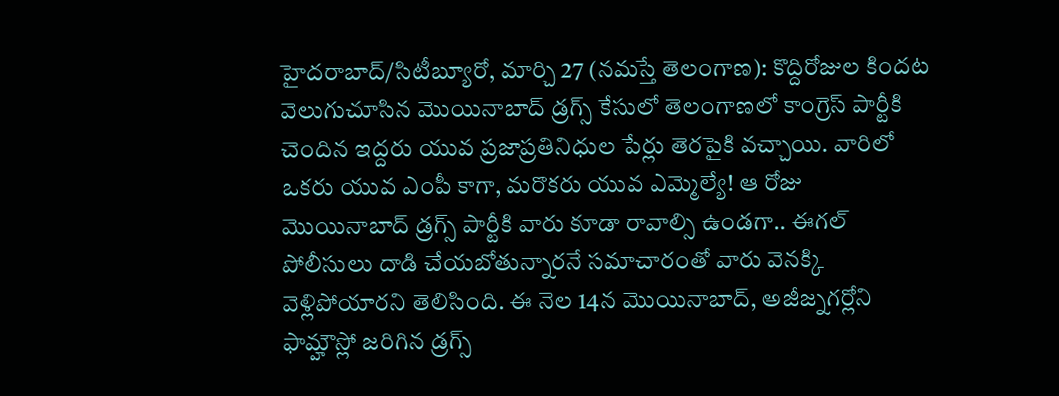హైదరాబాద్/సిటీబ్యూరో, మార్చి 27 (నమస్తే తెలంగాణ): కొద్దిరోజుల కిందట వెలుగుచూసిన మొయినాబాద్ డ్రగ్స్ కేసులో తెలంగాణలో కాంగ్రెస్ పార్టీకి చెందిన ఇద్దరు యువ ప్రజాప్రతినిధుల పేర్లు తెరపైకి వచ్చాయి. వారిలో ఒకరు యువ ఎంపీ కాగా, మరొకరు యువ ఎమ్మెల్యే! ఆ రోజు మొయినాబాద్ డ్రగ్స్ పార్టీకి వారు కూడా రావాల్సి ఉండగా.. ఈగల్ పోలీసులు దాడి చేయబోతున్నారనే సమాచారంతో వారు వెనక్కి వెళ్లిపోయారని తెలిసింది. ఈ నెల 14న మొయినాబాద్, అజీజ్నగర్లోని ఫామ్హౌస్లో జరిగిన డ్రగ్స్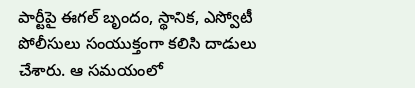పార్టీపై ఈగల్ బృందం, స్థానిక, ఎస్వోటీ పోలీసులు సంయుక్తంగా కలిసి దాడులు చేశారు. ఆ సమయంలో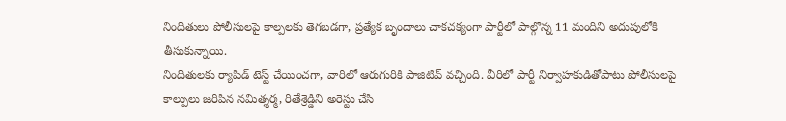నిందితులు పోలీసులపై కాల్పలకు తెగబడగా, ప్రత్యేక బృందాలు చాకచక్యంగా పార్టీలో పాల్గొన్న 11 మందిని అదుపులోకి తీసుకున్నాయి.
నిందితులకు ర్యాపిడ్ టెస్ట్ చేయించగా, వారిలో ఆరుగురికి పాజిటివ్ వచ్చింది. వీరిలో పార్టీ నిర్వాహకుడితోపాటు పోలీసులపై కాల్పులు జరిపిన నమిత్శర్మ, రితేశ్రెడ్డిని అరెస్టు చేసి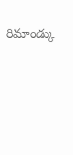రిమాండ్కు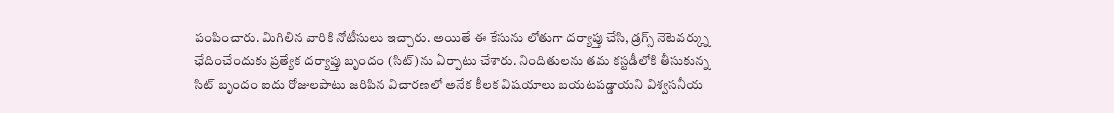పంపించారు. మిగిలిన వారికి నోటీసులు ఇచ్చారు. అయితే ఈ కేసును లోతుగా దర్యాప్తు చేసి, డ్రగ్స్ నెటెవర్క్ను ఛేదించేందుకు ప్రత్యేక దర్యాప్తు బృందం (సిట్)ను ఏర్పాటు చేశారు. నిందితులను తమ కస్టడీలోకి తీసుకున్న సిట్ బృందం ఐదు రోజులపాటు జరిపిన విచారణలో అనేక కీలక విషయాలు బయటపడ్డాయని విశ్వసనీయ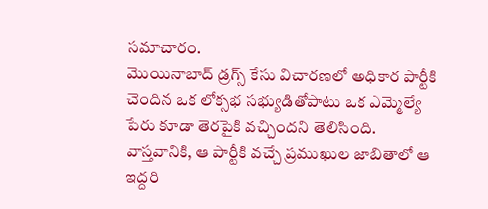సమాచారం.
మొయినాబాద్ డ్రగ్స్ కేసు విచారణలో అధికార పార్టీకి చెందిన ఒక లోక్సభ సభ్యుడితోపాటు ఒక ఎమ్మెల్యే పేరు కూడా తెరపైకి వచ్చిందని తెలిసింది. వాస్తవానికి, ఆ పార్టీకి వచ్చే ప్రముఖుల జాబితాలో ఆ ఇద్దరి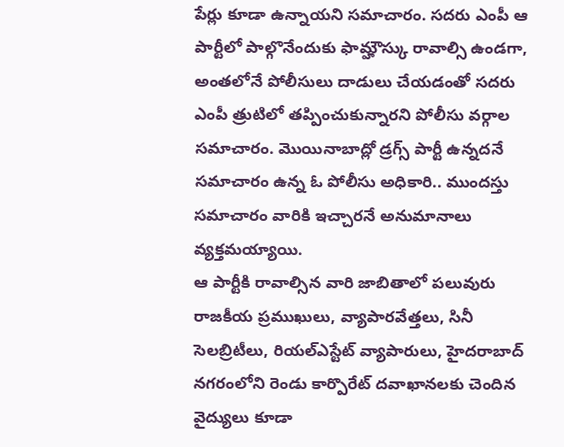పేర్లు కూడా ఉన్నాయని సమాచారం. సదరు ఎంపీ ఆ పార్టీలో పాల్గొనేందుకు ఫామ్హౌస్కు రావాల్సి ఉండగా, అంతలోనే పోలీసులు దాడులు చేయడంతో సదరు ఎంపీ త్రుటిలో తప్పించుకున్నారని పోలీసు వర్గాల సమాచారం. మొయినాబాద్లో డ్రగ్స్ పార్టీ ఉన్నదనే సమాచారం ఉన్న ఓ పోలీసు అధికారి.. ముందస్తు సమాచారం వారికి ఇచ్చారనే అనుమానాలు వ్యక్తమయ్యాయి.
ఆ పార్టీకి రావాల్సిన వారి జాబితాలో పలువురు రాజకీయ ప్రముఖులు, వ్యాపారవేత్తలు, సినీ సెలబ్రిటీలు, రియల్ఎస్టేట్ వ్యాపారులు, హైదరాబాద్ నగరంలోని రెండు కార్పొరేట్ దవాఖానలకు చెందిన వైద్యులు కూడా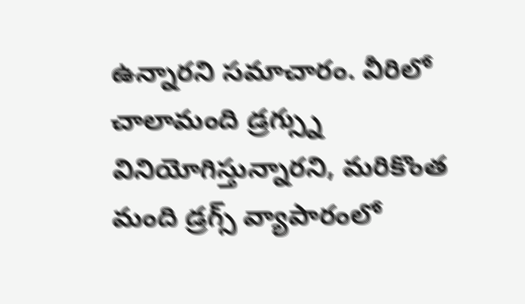ఉన్నారని సమాచారం. వీరిలో చాలామంది డ్రగ్స్ను వినియోగిస్తున్నారని, మరికొంత మంది డ్రగ్స్ వ్యాపారంలో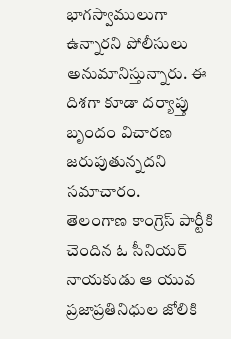భాగస్వాములుగా ఉన్నారని పోలీసులు అనుమానిస్తున్నారు. ఈ దిశగా కూడా దర్యాప్తు బృందం విచారణ జరుపుతున్నదని సమాచారం.
తెలంగాణ కాంగ్రెస్ పార్టీకి చెందిన ఓ సీనియర్ నాయకుడు ఆ యువ ప్రజాప్రతినిధుల జోలికి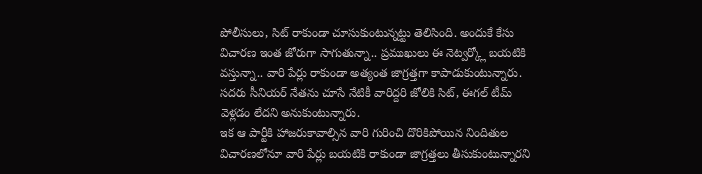పోలీసులు, సిట్ రాకుండా చూసుకుంటున్నట్టు తెలిసింది. అందుకే కేసు విచారణ ఇంత జోరుగా సాగుతున్నా.. ప్రముఖులు ఈ నెట్వర్క్లో బయటికి వస్తున్నా.. వారి పేర్లు రాకుండా అత్యంత జాగ్రత్తగా కాపాడుకుంటున్నారు. సదరు సీనియర్ నేతను చూసే నేటికీ వారిద్దరి జోలికి సిట్, ఈగల్ టీమ్ వెళ్లడం లేదని అనుకుంటున్నారు.
ఇక ఆ పార్టీకి హాజరుకావాల్సిన వారి గురించి దొరికిపోయిన నిందితుల విచారణలోనూ వారి పేర్లు బయటికి రాకుండా జాగ్రత్తలు తీసుకుంటున్నారని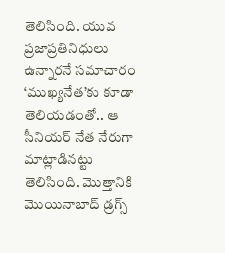తెలిసింది. యువ ప్రజాప్రతినిధులు ఉన్నారనే సమాచారం ‘ముఖ్యనేత’కు కూడా తెలియడంతో.. ఆ సీనియర్ నేత నేరుగా మాట్లాడినట్టు తెలిసింది. మొత్తానికి మొయినాబాద్ డ్రగ్స్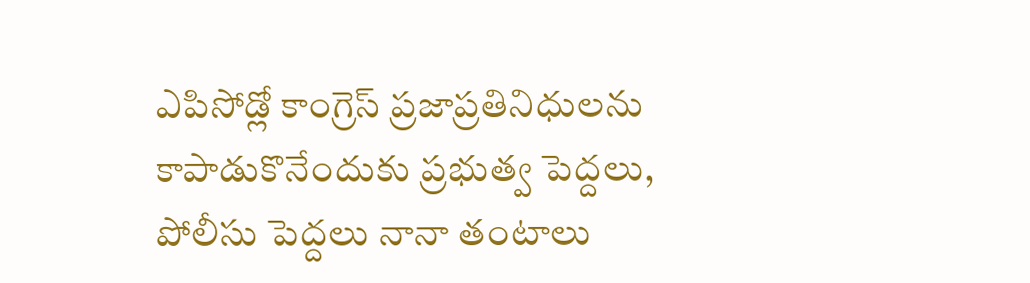ఎపిసోడ్లో కాంగ్రెస్ ప్రజాప్రతినిధులను కాపాడుకొనేందుకు ప్రభుత్వ పెద్దలు, పోలీసు పెద్దలు నానా తంటాలు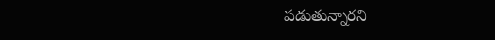పడుతున్నారని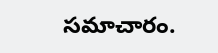సమాచారం.